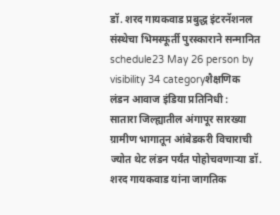डॉ. शरद गायकवाड प्रबुद्ध इंटरनॅशनल संस्थेचा भिमस्फूर्ती पुरस्काराने सन्मानित
schedule23 May 26 person by visibility 34 categoryशैक्षणिक
लंडन आवाज इंडिया प्रतिनिधी :
सातारा जिल्ह्यातील अंगापूर सारख्या ग्रामीण भागातून आंबेडकरी विचाराची ज्योत थेट लंडन पर्यंत पोहोचवणाऱ्या डॉ. शरद गायकवाड यांना जागतिक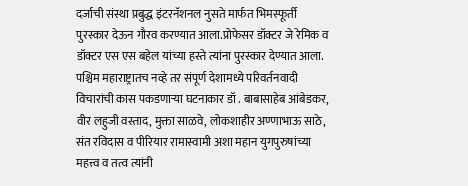दर्जाची संस्था प्रबुद्ध इंटरनॅशनल नुसते मार्फत भिमस्फूर्ती पुरस्कार देऊन गौरव करण्यात आला.प्रोफेसर डॉक्टर जे रेमिक व डॉक्टर एस एस बहेल यांच्या हस्ते त्यांना पुरस्कार देण्यात आला.
पश्चिम महाराष्ट्रातच नव्हे तर संपूर्ण देशामध्ये परिवर्तनवादी विचारांची कास पकडणाऱ्या घटनाकार डॉ . बाबासाहेब आंबेडकर, वीर लहुजी वस्ताद, मुक्ता साळवे, लोकशाहीर अण्णाभाऊ साठे, संत रविदास व पीरियार रामास्वामी अशा महान युगपुरुषांच्या महत्त्व व तत्व त्यांनी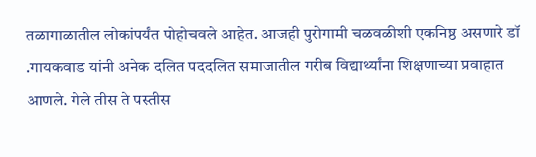तळागाळातील लोकांपर्यंत पोहोचवले आहेत. आजही पुरोगामी चळवळीशी एकनिष्ठ असणारे डॉ .गायकवाड यांनी अनेक दलित पददलित समाजातील गरीब विद्यार्थ्यांना शिक्षणाच्या प्रवाहात आणले. गेले तीस ते पस्तीस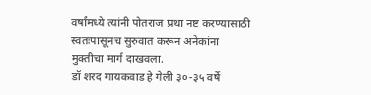वर्षांमध्ये त्यांनी पोतराज प्रथा नष्ट करण्यासाठी स्वतःपासूनच सुरुवात करून अनेकांना मुक्तीचा मार्ग दाखवला.
डॉ शरद गायकवाड हे गेली ३०-३५ वर्षे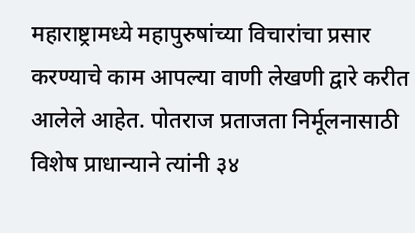महाराष्ट्रामध्ये महापुरुषांच्या विचारांचा प्रसार करण्याचे काम आपल्या वाणी लेखणी द्वारे करीत आलेले आहेत. पोतराज प्रताजता निर्मूलनासाठी विशेष प्राधान्याने त्यांनी ३४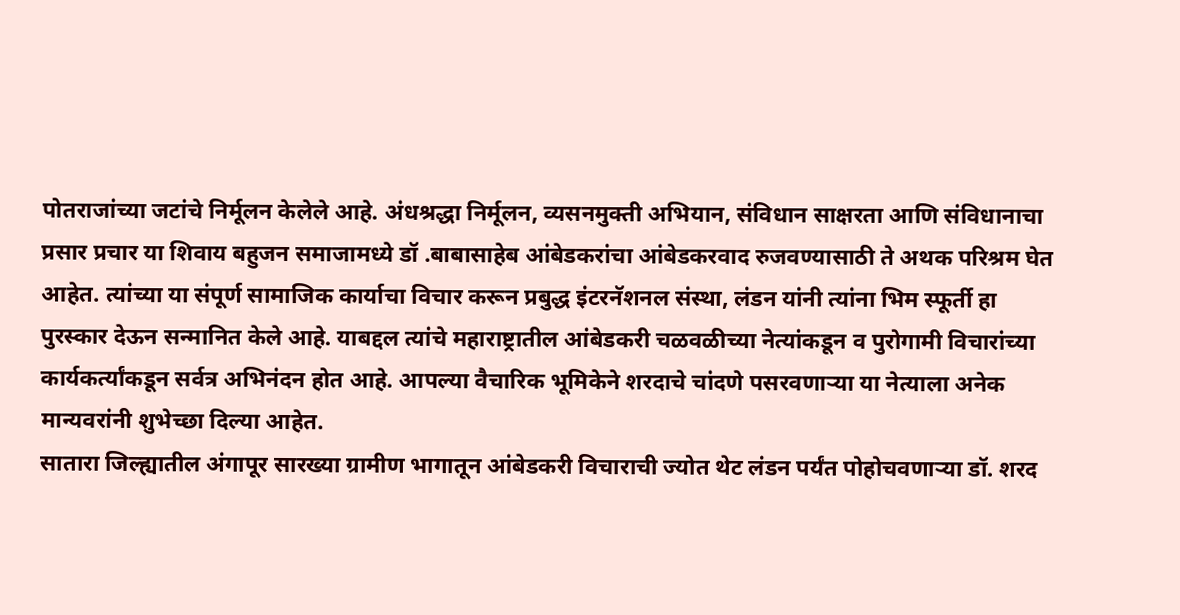पोतराजांच्या जटांचे निर्मूलन केलेले आहे. अंधश्रद्धा निर्मूलन, व्यसनमुक्ती अभियान, संविधान साक्षरता आणि संविधानाचा प्रसार प्रचार या शिवाय बहुजन समाजामध्ये डॉ .बाबासाहेब आंबेडकरांचा आंबेडकरवाद रुजवण्यासाठी ते अथक परिश्रम घेत आहेत. त्यांच्या या संपूर्ण सामाजिक कार्याचा विचार करून प्रबुद्ध इंटरनॅशनल संस्था, लंडन यांनी त्यांना भिम स्फूर्ती हा पुरस्कार देऊन सन्मानित केले आहे. याबद्दल त्यांचे महाराष्ट्रातील आंबेडकरी चळवळीच्या नेत्यांकडून व पुरोगामी विचारांच्या कार्यकर्त्यांकडून सर्वत्र अभिनंदन होत आहे. आपल्या वैचारिक भूमिकेने शरदाचे चांदणे पसरवणाऱ्या या नेत्याला अनेक मान्यवरांनी शुभेच्छा दिल्या आहेत.
सातारा जिल्ह्यातील अंगापूर सारख्या ग्रामीण भागातून आंबेडकरी विचाराची ज्योत थेट लंडन पर्यंत पोहोचवणाऱ्या डॉ. शरद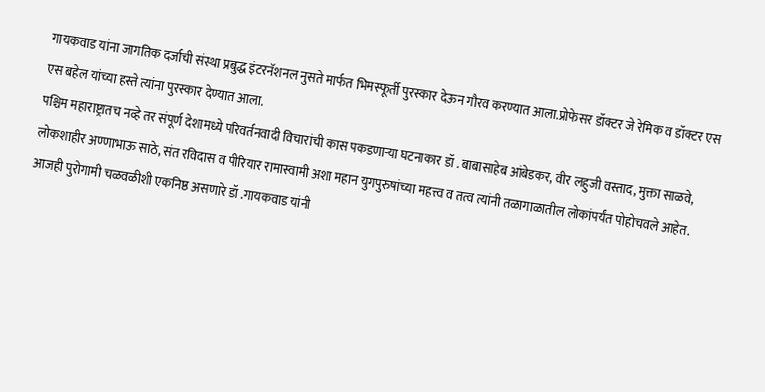गायकवाड यांना जागतिक दर्जाची संस्था प्रबुद्ध इंटरनॅशनल नुसते मार्फत भिमस्फूर्ती पुरस्कार देऊन गौरव करण्यात आला.प्रोफेसर डॉक्टर जे रेमिक व डॉक्टर एस एस बहेल यांच्या हस्ते त्यांना पुरस्कार देण्यात आला.
पश्चिम महाराष्ट्रातच नव्हे तर संपूर्ण देशामध्ये परिवर्तनवादी विचारांची कास पकडणाऱ्या घटनाकार डॉ . बाबासाहेब आंबेडकर, वीर लहुजी वस्ताद, मुक्ता साळवे, लोकशाहीर अण्णाभाऊ साठे, संत रविदास व पीरियार रामास्वामी अशा महान युगपुरुषांच्या महत्त्व व तत्व त्यांनी तळागाळातील लोकांपर्यंत पोहोचवले आहेत. आजही पुरोगामी चळवळीशी एकनिष्ठ असणारे डॉ .गायकवाड यांनी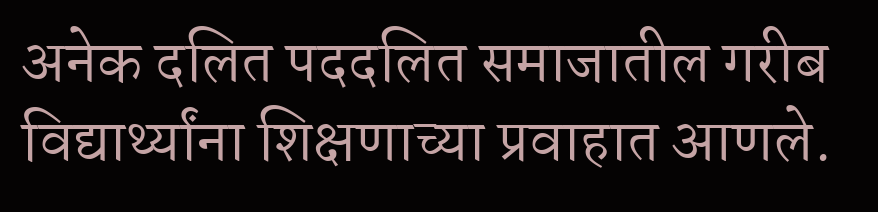अनेक दलित पददलित समाजातील गरीब विद्यार्थ्यांना शिक्षणाच्या प्रवाहात आणले.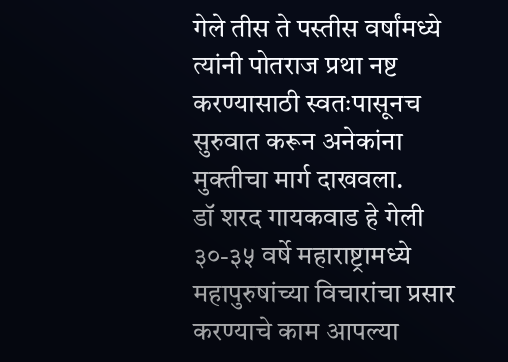गेले तीस ते पस्तीस वर्षांमध्ये त्यांनी पोतराज प्रथा नष्ट करण्यासाठी स्वतःपासूनच सुरुवात करून अनेकांना मुक्तीचा मार्ग दाखवला.
डॉ शरद गायकवाड हे गेली ३०-३५ वर्षे महाराष्ट्रामध्ये महापुरुषांच्या विचारांचा प्रसार करण्याचे काम आपल्या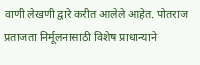वाणी लेखणी द्वारे करीत आलेले आहेत. पोतराज प्रताजता निर्मूलनासाठी विशेष प्राधान्याने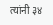त्यांनी ३४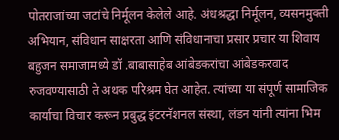पोतराजांच्या जटांचे निर्मूलन केलेले आहे. अंधश्रद्धा निर्मूलन, व्यसनमुक्ती अभियान, संविधान साक्षरता आणि संविधानाचा प्रसार प्रचार या शिवाय बहुजन समाजामध्ये डॉ .बाबासाहेब आंबेडकरांचा आंबेडकरवाद रुजवण्यासाठी ते अथक परिश्रम घेत आहेत. त्यांच्या या संपूर्ण सामाजिक कार्याचा विचार करून प्रबुद्ध इंटरनॅशनल संस्था, लंडन यांनी त्यांना भिम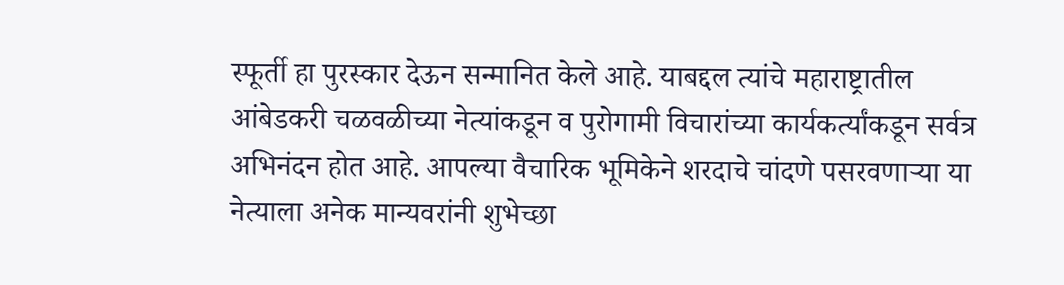स्फूर्ती हा पुरस्कार देऊन सन्मानित केले आहे. याबद्दल त्यांचे महाराष्ट्रातील आंबेडकरी चळवळीच्या नेत्यांकडून व पुरोगामी विचारांच्या कार्यकर्त्यांकडून सर्वत्र अभिनंदन होत आहे. आपल्या वैचारिक भूमिकेने शरदाचे चांदणे पसरवणाऱ्या या नेत्याला अनेक मान्यवरांनी शुभेच्छा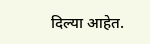दिल्या आहेत.